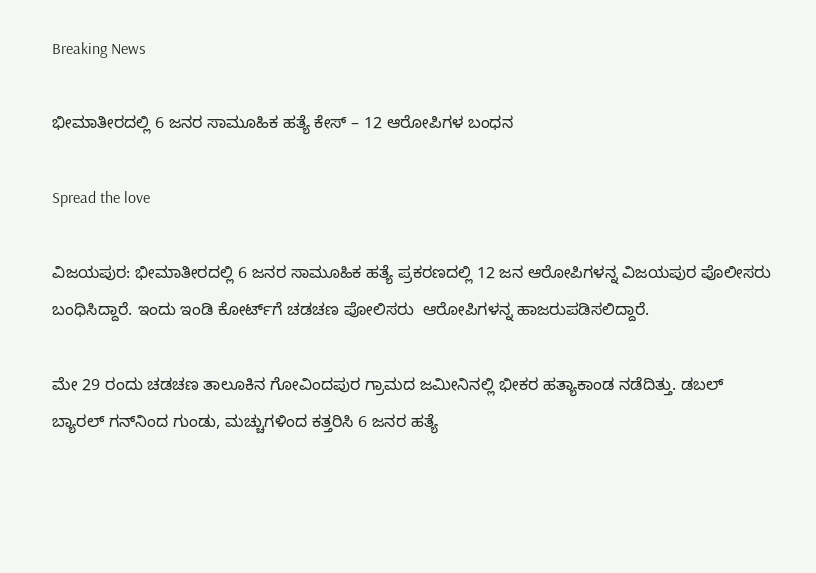Breaking News

ಭೀಮಾತೀರದಲ್ಲಿ 6 ಜನರ ಸಾಮೂಹಿಕ ಹತ್ಯೆ ಕೇಸ್‌ – 12 ಆರೋಪಿಗಳ ಬಂಧನ

Spread the love

ವಿಜಯಪುರ: ಭೀಮಾತೀರದಲ್ಲಿ 6 ಜನರ ಸಾಮೂಹಿಕ ಹತ್ಯೆ ಪ್ರಕರಣದಲ್ಲಿ 12 ಜನ ಆರೋಪಿಗಳನ್ನ ವಿಜಯಪುರ ಪೊಲೀಸರು ಬಂಧಿಸಿದ್ದಾರೆ. ಇಂದು ಇಂಡಿ ಕೋರ್ಟ್‌ಗೆ ಚಡಚಣ ಪೋಲಿಸರು  ಆರೋಪಿಗಳನ್ನ ಹಾಜರುಪಡಿಸಲಿದ್ದಾರೆ.

ಮೇ 29 ರಂದು ಚಡಚಣ ತಾಲೂಕಿನ ಗೋವಿಂದಪುರ ಗ್ರಾಮದ ಜಮೀನಿನಲ್ಲಿ ಭೀಕರ ಹತ್ಯಾಕಾಂಡ ನಡೆದಿತ್ತು. ಡಬಲ್ ಬ್ಯಾರಲ್ ಗನ್‌ನಿಂದ ಗುಂಡು, ಮಚ್ಚುಗಳಿಂದ ಕತ್ತರಿಸಿ 6 ಜನರ ಹತ್ಯೆ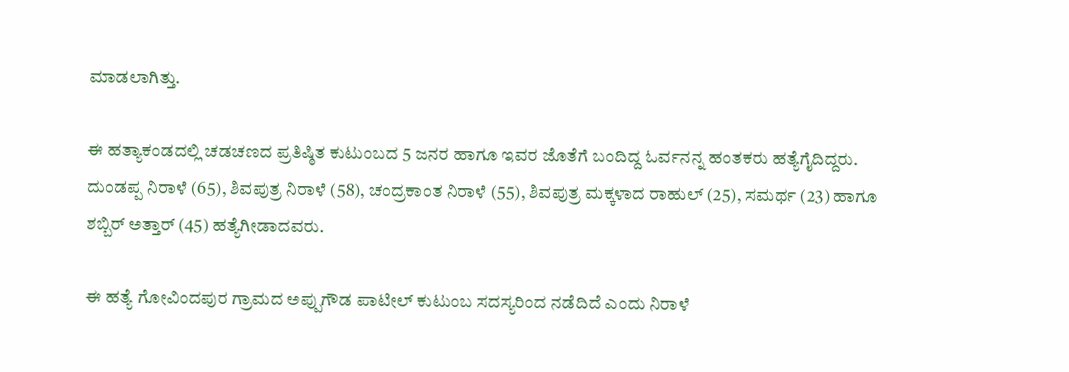ಮಾಡಲಾಗಿತ್ತು.

ಈ ಹತ್ಯಾಕಂಡದಲ್ಲಿ ಚಡಚಣದ ಪ್ರತಿಷ್ಠಿತ ಕುಟುಂಬದ 5 ಜನರ ಹಾಗೂ ಇವರ ಜೊತೆಗೆ ಬಂದಿದ್ದ ಓರ್ವನನ್ನ ಹಂತಕರು ಹತ್ಯೆಗೈದಿದ್ದರು. ದುಂಡಪ್ಪ ನಿರಾಳೆ (65), ಶಿವಪುತ್ರ ನಿರಾಳೆ (58), ಚಂದ್ರಕಾಂತ ನಿರಾಳೆ (55), ಶಿವಪುತ್ರ ಮಕ್ಕಳಾದ ರಾಹುಲ್ (25), ಸಮರ್ಥ (23) ಹಾಗೂ ಶಬ್ಬಿರ್ ಅತ್ತಾರ್ (45) ಹತ್ಯೆಗೀಡಾದವರು.

ಈ ಹತ್ಯೆ ಗೋವಿಂದಪುರ ಗ್ರಾಮದ ಅಪ್ಪುಗೌಡ ಪಾಟೀಲ್ ಕುಟುಂಬ ಸದಸ್ಯರಿಂದ ನಡೆದಿದೆ ಎಂದು ನಿರಾಳೆ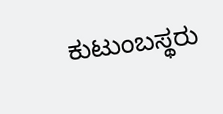ಕುಟುಂಬಸ್ಥರು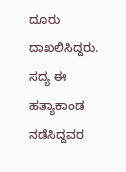ದೂರು ದಾಖಲಿಸಿದ್ದರು. ಸದ್ಯ ಈ ಹತ್ಯಾಕಾಂಡ ನಡೆಸಿದ್ದವರ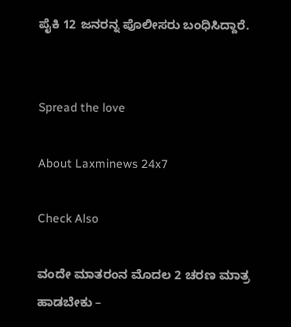ಪೈಕಿ 12 ಜನರನ್ನ ಪೊಲೀಸರು ಬಂಧಿಸಿದ್ದಾರೆ.


Spread the love

About Laxminews 24x7

Check Also

ವಂದೇ ಮಾತರಂನ ಮೊದಲ 2 ಚರಣ ಮಾತ್ರ ಹಾಡಬೇಕು –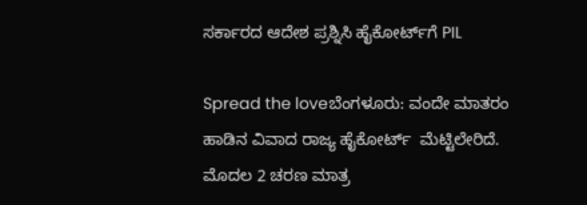ಸರ್ಕಾರದ ಆದೇಶ ಪ್ರಶ್ನಿಸಿ ಹೈಕೋರ್ಟ್‌ಗೆ PIL

Spread the loveಬೆಂಗಳೂರು: ವಂದೇ ಮಾತರಂ  ಹಾಡಿನ ವಿವಾದ ರಾಜ್ಯ ಹೈಕೋರ್ಟ್  ಮೆಟ್ಟಿಲೇರಿದೆ. ಮೊದಲ 2 ಚರಣ ಮಾತ್ರ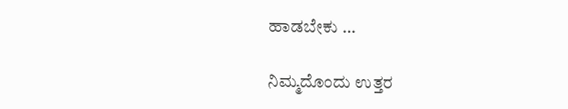ಹಾಡಬೇಕು …

ನಿಮ್ಮದೊಂದು ಉತ್ತರ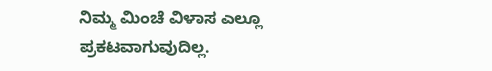ನಿಮ್ಮ ಮಿಂಚೆ ವಿಳಾಸ ಎಲ್ಲೂ ಪ್ರಕಟವಾಗುವುದಿಲ್ಲ.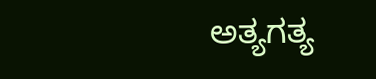ಅತ್ಯಗತ್ಯ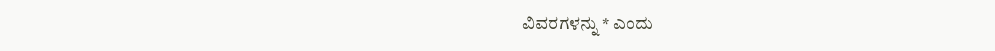ವಿವರಗಳನ್ನು * ಎಂದು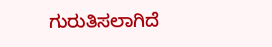ಗುರುತಿಸಲಾಗಿದೆ